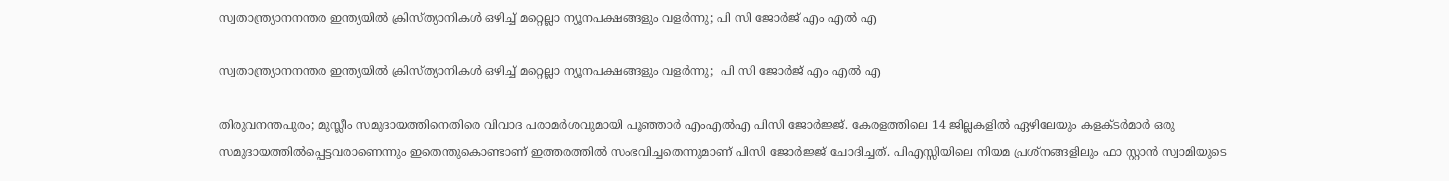സ്വതാന്ത്ര്യാനനന്തര ഇന്ത്യയിൽ ക്രിസ്ത്യാനികൾ ഒഴിച്ച് മറ്റെല്ലാ ന്യൂനപക്ഷങ്ങളും വളർന്നു; പി സി ജോർജ് എം എൽ എ

സ്വതാന്ത്ര്യാനനന്തര ഇന്ത്യയിൽ ക്രിസ്ത്യാനികൾ ഒഴിച്ച് മറ്റെല്ലാ ന്യൂനപക്ഷങ്ങളും വളർന്നു;  പി സി ജോർജ് എം എൽ എ

തിരുവനന്തപുരം; മുസ്ലീം സമുദായത്തിനെതിരെ വിവാദ പരാമർശവുമായി പൂഞ്ഞാർ എംഎൽഎ പിസി ജോർജ്ജ്. കേരളത്തിലെ 14 ജില്ലകളില്‍ ഏഴിലേയും കളക്ടര്‍മാർ ഒരു സമുദായത്തില്‍പ്പെട്ടവരാണെന്നും ഇതെന്തുകൊണ്ടാണ് ഇത്തരത്തിൽ സംഭവിച്ചതെന്നുമാണ് പിസി ജോർജ്ജ് ചോദിച്ചത്. പിഎസ്സിയിലെ നിയമ പ്രശ്നങ്ങളിലും ഫാ സ്റ്റാൻ സ്വാമിയുടെ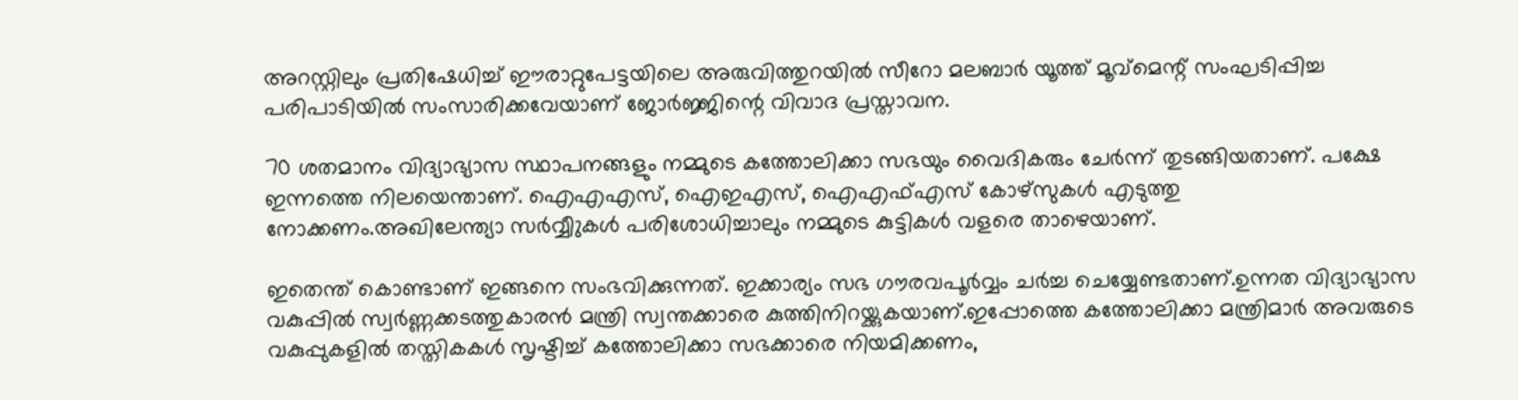അറസ്റ്റിലും പ്രതിഷേധിച്ച് ഈരാറ്റുപേട്ടയിലെ അരുവിത്തുറയിൽ സീറോ മലബാർ യൂത്ത് മൂവ്മെന്റ് സംഘടിപ്പിച്ച പരിപാടിയിൽ സംസാരിക്കവേയാണ് ജോർജ്ജിന്റെ വിവാദ പ്രസ്താവന.

70 ശതമാനം വിദ്യാഭ്യാസ സ്ഥാപനങ്ങളും നമ്മുടെ കത്തോലിക്കാ സഭയും വൈദികരും ചേര്‍ന്ന് തുടങ്ങിയതാണ്. പക്ഷേ ഇന്നത്തെ നിലയെന്താണ്. ഐഎഎസ്, ഐഇഎസ്, ഐഎഫ്എസ് കോഴ്സുകൾ എടുത്തു നോക്കണം.അഖിലേന്ത്യാ സർവ്വീുകൾ പരിശോധിച്ചാലും നമ്മുടെ കുട്ടികൾ വളരെ താഴെയാണ്.

ഇതെന്ത് കൊണ്ടാണ് ഇങ്ങനെ സംഭവിക്കുന്നത്. ഇക്കാര്യം സഭ ഗൗരവപൂർവ്വം ചർച്ച ചെയ്യേണ്ടതാണ്.ഉന്നത വിദ്യാഭ്യാസ വകുപ്പിൽ സ്വർണ്ണക്കടത്തുകാരൻ മന്ത്രി സ്വന്തക്കാരെ കുത്തിനിറയ്ക്കുകയാണ്.ഇപ്പോത്തെ കത്തോലിക്കാ മന്ത്രിമാർ അവരുടെ വകുപ്പുകളിൽ തസ്തികകൾ സൃഷ്ടിച്ച് കത്തോലിക്കാ സഭക്കാരെ നിയമിക്കണം,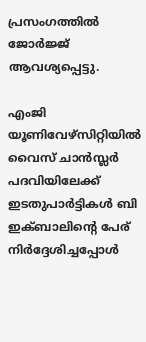പ്രസംഗത്തിൽ ജോർജ്ജ് ആവശ്യപ്പെട്ടു.

എംജി യൂണിവേഴ്സിറ്റിയിൽ വൈസ് ചാൻസ്ലർ പദവിയിലേക്ക് ഇടതുപാർട്ടികൾ ബി ഇക്ബാലിന്റെ പേര് നിർദ്ദേശിച്ചപ്പോൾ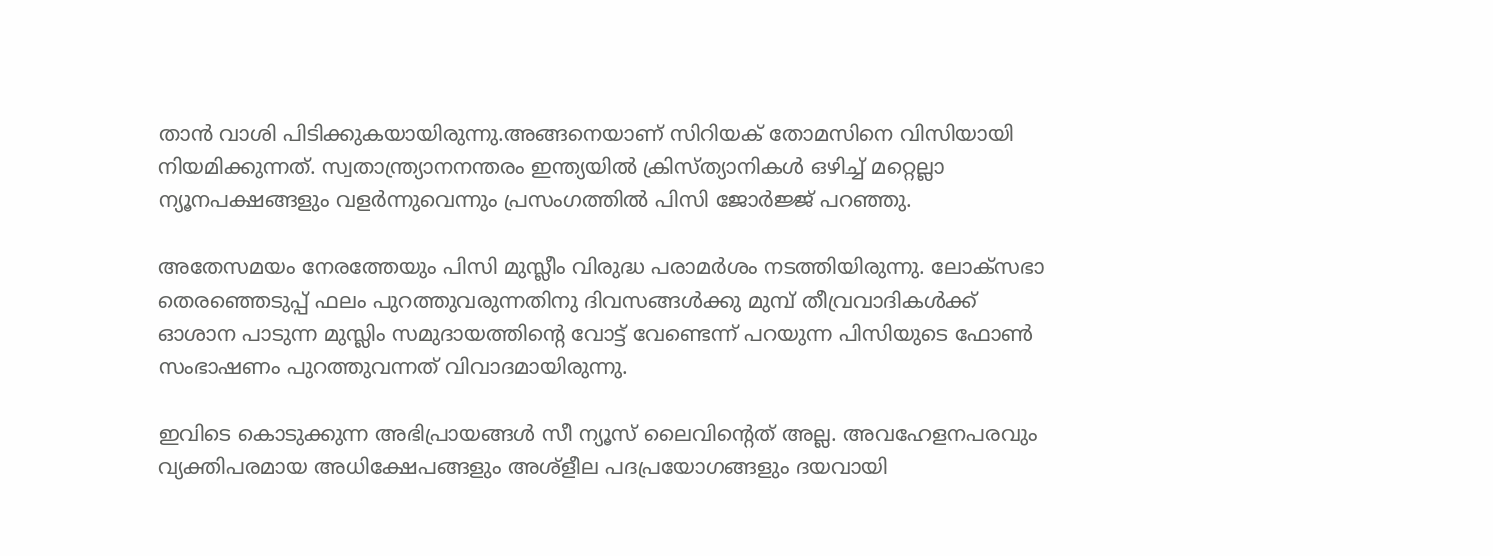താൻ വാശി പിടിക്കുകയായിരുന്നു.അങ്ങനെയാണ് സിറിയക് തോമസിനെ വിസിയായി നിയമിക്കുന്നത്. സ്വതാന്ത്ര്യാനനന്തരം ഇന്ത്യയിൽ ക്രിസ്ത്യാനികൾ ഒഴിച്ച് മറ്റെല്ലാ ന്യൂനപക്ഷങ്ങളും വളർന്നുവെന്നും പ്രസംഗത്തിൽ പിസി ജോർജ്ജ് പറഞ്ഞു.

അതേസമയം നേരത്തേയും പിസി മുസ്ലീം വിരുദ്ധ പരാമർശം നടത്തിയിരുന്നു. ലോക്സഭാ തെരഞ്ഞെടുപ്പ് ഫലം പുറത്തുവരുന്നതിനു ദിവസങ്ങൾക്കു മുമ്പ് തീവ്രവാദികൾക്ക് ഓശാന പാടുന്ന മുസ്ലിം സമുദായത്തിന്റെ വോട്ട് വേണ്ടെന്ന് പറയുന്ന പിസിയുടെ ഫോൺ സംഭാഷണം പുറത്തുവന്നത് വിവാദമായിരുന്നു.

ഇവിടെ കൊടുക്കുന്ന അഭിപ്രായങ്ങള്‍ സീ ന്യൂസ് ലൈവിന്റെത് അല്ല. അവഹേളനപരവും വ്യക്തിപരമായ അധിക്ഷേപങ്ങളും അശ്‌ളീല പദപ്രയോഗങ്ങളും ദയവായി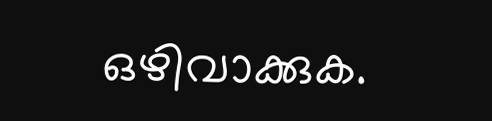ഒഴിവാക്കുക.